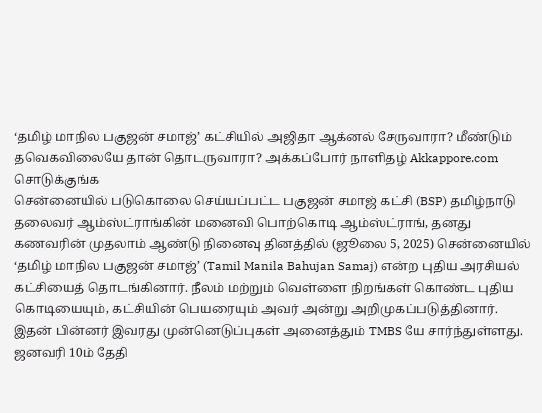‘தமிழ் மாநில பகுஜன் சமாஜ்’ கட்சியில் அஜிதா ஆக்னல் சேருவாரா? மீண்டும் தவெகவிலையே தான் தொடருவாரா? அக்கப்போர் நாளிதழ் Akkappore.com சொடுக்குங்க
சென்னையில் படுகொலை செய்யப்பட்ட பகுஜன் சமாஜ் கட்சி (BSP) தமிழ்நாடு தலைவர் ஆம்ஸ்ட்ராங்கின் மனைவி பொற்கொடி ஆம்ஸ்ட்ராங், தனது கணவரின் முதலாம் ஆண்டு நினைவு தினத்தில் (ஜூலை 5, 2025) சென்னையில் ‘தமிழ் மாநில பகுஜன் சமாஜ்’ (Tamil Manila Bahujan Samaj) என்ற புதிய அரசியல் கட்சியைத் தொடங்கினார். நீலம் மற்றும் வெள்ளை நிறங்கள் கொண்ட புதிய கொடியையும், கட்சியின் பெயரையும் அவர் அன்று அறிமுகப்படுத்தினார். இதன் பின்னர் இவரது முன்னெடுப்புகள் அனைத்தும் TMBS யே சார்ந்துள்ளது.
ஜனவரி 10ம் தேதி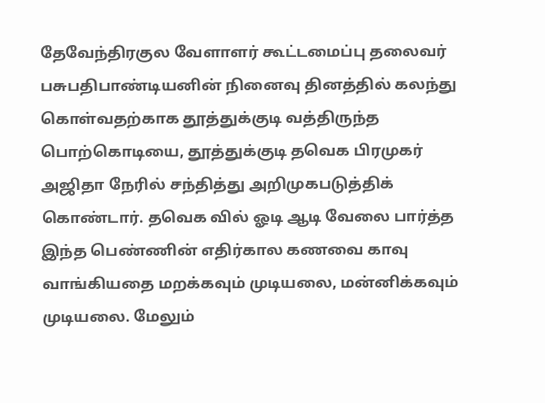தேவேந்திரகுல வேளாளர் கூட்டமைப்பு தலைவர் பசுபதிபாண்டியனின் நினைவு தினத்தில் கலந்து கொள்வதற்காக தூத்துக்குடி வத்திருந்த பொற்கொடியை, தூத்துக்குடி தவெக பிரமுகர் அஜிதா நேரில் சந்தித்து அறிமுகபடுத்திக் கொண்டார். தவெக வில் ஓடி ஆடி வேலை பார்த்த இந்த பெண்ணின் எதிர்கால கணவை காவு வாங்கியதை மறக்கவும் முடியலை, மன்னிக்கவும் முடியலை. மேலும்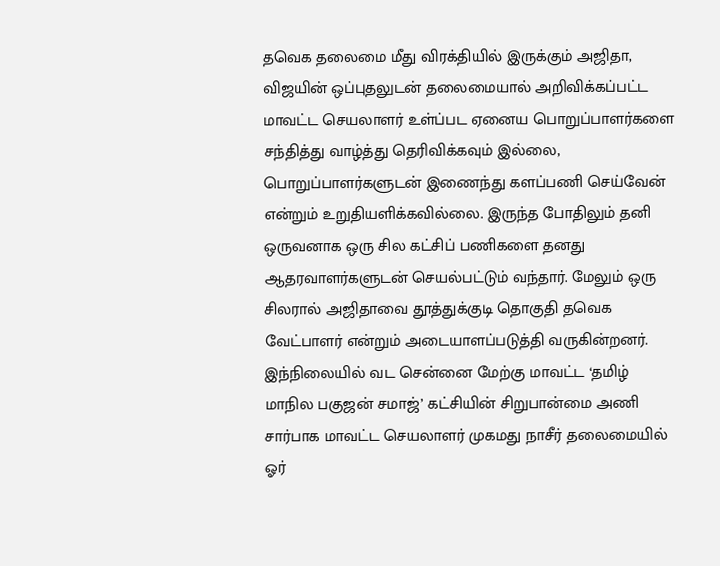தவெக தலைமை மீது விரக்தியில் இருக்கும் அஜிதா, விஜயின் ஒப்புதலுடன் தலைமையால் அறிவிக்கப்பட்ட மாவட்ட செயலாளர் உள்ப்பட ஏனைய பொறுப்பாளர்களை சந்தித்து வாழ்த்து தெரிவிக்கவும் இல்லை, பொறுப்பாளர்களுடன் இணைந்து களப்பணி செய்வேன் என்றும் உறுதியளிக்கவில்லை. இருந்த போதிலும் தனி ஒருவனாக ஒரு சில கட்சிப் பணிகளை தனது ஆதரவாளர்களுடன் செயல்பட்டும் வந்தார். மேலும் ஒரு சிலரால் அஜிதாவை தூத்துக்குடி தொகுதி தவெக வேட்பாளர் என்றும் அடையாளப்படுத்தி வருகின்றனர்.
இந்நிலையில் வட சென்னை மேற்கு மாவட்ட ‘தமிழ் மாநில பகுஜன் சமாஜ்’ கட்சியின் சிறுபான்மை அணி சார்பாக மாவட்ட செயலாளர் முகமது நாசீர் தலைமையில் ஓர்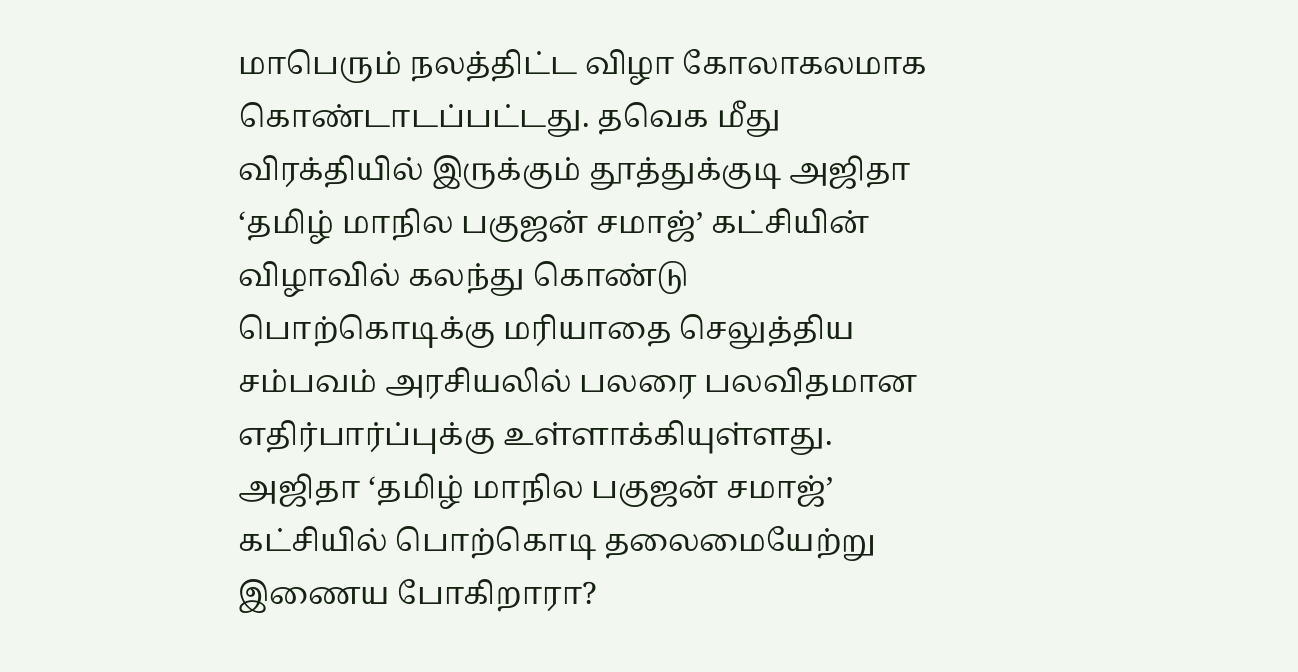மாபெரும் நலத்திட்ட விழா கோலாகலமாக கொண்டாடப்பட்டது. தவெக மீது விரக்தியில் இருக்கும் தூத்துக்குடி அஜிதா ‘தமிழ் மாநில பகுஜன் சமாஜ்’ கட்சியின் விழாவில் கலந்து கொண்டு பொற்கொடிக்கு மரியாதை செலுத்திய சம்பவம் அரசியலில் பலரை பலவிதமான எதிர்பார்ப்புக்கு உள்ளாக்கியுள்ளது. அஜிதா ‘தமிழ் மாநில பகுஜன் சமாஜ்’ கட்சியில் பொற்கொடி தலைமையேற்று இணைய போகிறாரா?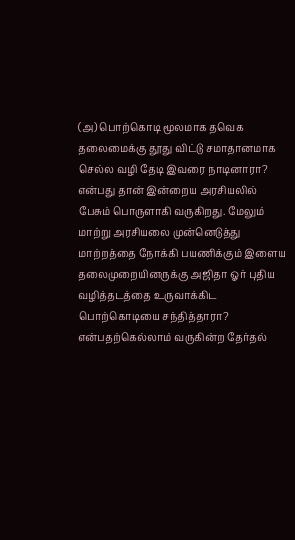(அ) பொற்கொடி மூலமாக தவெக தலைமைக்கு தூது விட்டு சமாதானமாக செல்ல வழி தேடி இவரை நாடினாரா? என்பது தான் இன்றைய அரசியலில் பேசும் பொருளாகி வருகிறது. மேலும் மாற்று அரசியலை முன்னெடுத்து மாற்றத்தை நோக்கி பயணிக்கும் இளைய தலைமுறையினருக்கு அஜிதா ஓர் புதிய வழித்தடத்தை உருவாக்கிட பொற்கொடியை சந்தித்தாரா? என்பதற்கெல்லாம் வருகின்ற தேர்தல்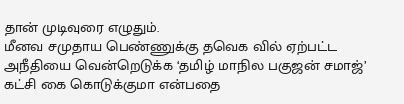தான் முடிவுரை எழுதும்.
மீனவ சமுதாய பெண்ணுக்கு தவெக வில் ஏற்பட்ட அநீதியை வென்றெடுக்க ‘தமிழ் மாநில பகுஜன் சமாஜ்’ கட்சி கை கொடுக்குமா என்பதை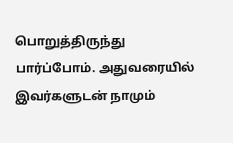பொறுத்திருந்து பார்ப்போம். அதுவரையில் இவர்களுடன் நாமும்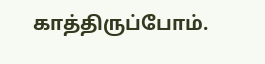காத்திருப்போம்.